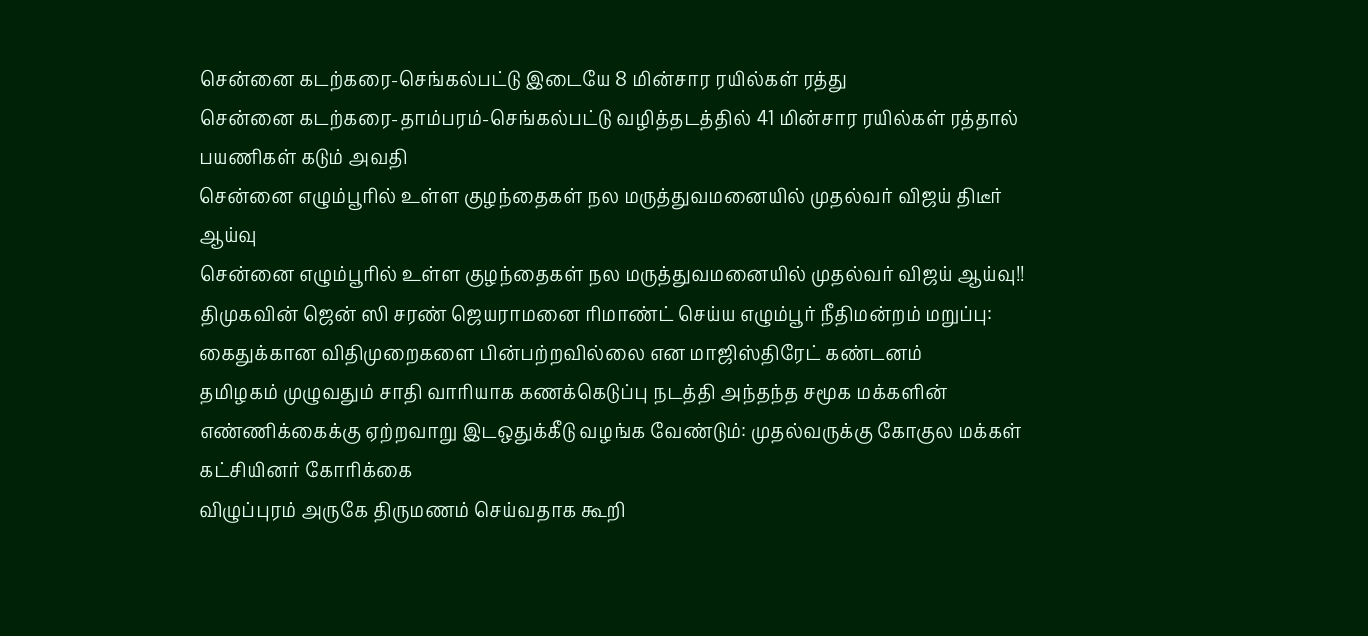சென்னை கடற்கரை-செங்கல்பட்டு இடையே 8 மின்சார ரயில்கள் ரத்து
சென்னை கடற்கரை-தாம்பரம்-செங்கல்பட்டு வழித்தடத்தில் 41 மின்சார ரயில்கள் ரத்தால் பயணிகள் கடும் அவதி
சென்னை எழும்பூரில் உள்ள குழந்தைகள் நல மருத்துவமனையில் முதல்வர் விஜய் திடீர் ஆய்வு
சென்னை எழும்பூரில் உள்ள குழந்தைகள் நல மருத்துவமனையில் முதல்வர் விஜய் ஆய்வு!!
திமுகவின் ஜென் ஸி சரண் ஜெயராமனை ரிமாண்ட் செய்ய எழும்பூர் நீதிமன்றம் மறுப்பு: கைதுக்கான விதிமுறைகளை பின்பற்றவில்லை என மாஜிஸ்திரேட் கண்டனம்
தமிழகம் முழுவதும் சாதி வாரியாக கணக்கெடுப்பு நடத்தி அந்தந்த சமூக மக்களின் எண்ணிக்கைக்கு ஏற்றவாறு இடஒதுக்கீடு வழங்க வேண்டும்: முதல்வருக்கு கோகுல மக்கள் கட்சியினர் கோரிக்கை
விழுப்புரம் அருகே திருமணம் செய்வதாக கூறி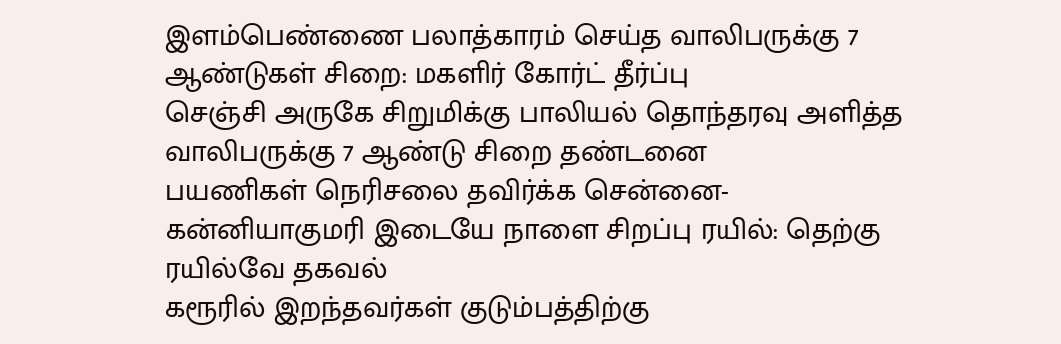இளம்பெண்ணை பலாத்காரம் செய்த வாலிபருக்கு 7 ஆண்டுகள் சிறை: மகளிர் கோர்ட் தீர்ப்பு
செஞ்சி அருகே சிறுமிக்கு பாலியல் தொந்தரவு அளித்த வாலிபருக்கு 7 ஆண்டு சிறை தண்டனை
பயணிகள் நெரிசலை தவிர்க்க சென்னை-கன்னியாகுமரி இடையே நாளை சிறப்பு ரயில்: தெற்கு ரயில்வே தகவல்
கரூரில் இறந்தவர்கள் குடும்பத்திற்கு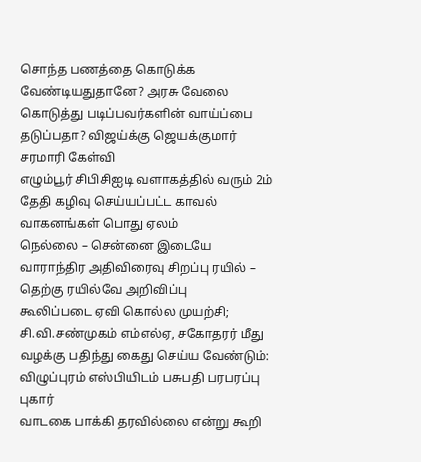சொந்த பணத்தை கொடுக்க வேண்டியதுதானே? அரசு வேலை கொடுத்து படிப்பவர்களின் வாய்ப்பை தடுப்பதா? விஜய்க்கு ஜெயக்குமார் சரமாரி கேள்வி
எழும்பூர் சிபிசிஐடி வளாகத்தில் வரும் 2ம் தேதி கழிவு செய்யப்பட்ட காவல் வாகனங்கள் பொது ஏலம்
நெல்லை – சென்னை இடையே வாராந்திர அதிவிரைவு சிறப்பு ரயில் – தெற்கு ரயில்வே அறிவிப்பு
கூலிப்படை ஏவி கொல்ல முயற்சி; சி.வி.சண்முகம் எம்எல்ஏ, சகோதரர் மீது வழக்கு பதிந்து கைது செய்ய வேண்டும்: விழுப்புரம் எஸ்பியிடம் பசுபதி பரபரப்பு புகார்
வாடகை பாக்கி தரவில்லை என்று கூறி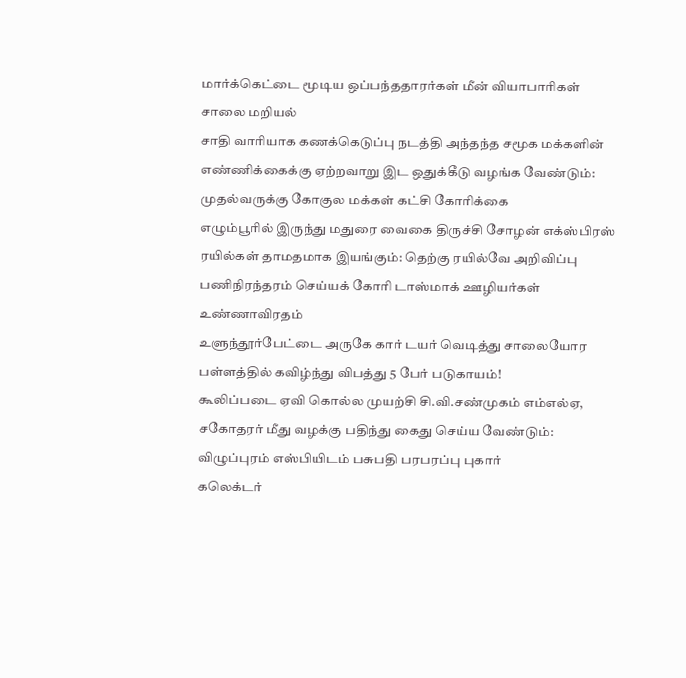மார்க்கெட்டை மூடிய ஒப்பந்ததாரர்கள் மீன் வியாபாரிகள் சாலை மறியல்
சாதி வாரியாக கணக்கெடுப்பு நடத்தி அந்தந்த சமூக மக்களின் எண்ணிக்கைக்கு ஏற்றவாறு இட ஒதுக்கீடு வழங்க வேண்டும்: முதல்வருக்கு கோகுல மக்கள் கட்சி கோரிக்கை
எழும்பூரில் இருந்து மதுரை வைகை திருச்சி சோழன் எக்ஸ்பிரஸ் ரயில்கள் தாமதமாக இயங்கும்: தெற்கு ரயில்வே அறிவிப்பு
பணிநிரந்தரம் செய்யக் கோரி டாஸ்மாக் ஊழியர்கள் உண்ணாவிரதம்
உளுந்தூர்பேட்டை அருகே கார் டயர் வெடித்து சாலையோர பள்ளத்தில் கவிழ்ந்து விபத்து 5 பேர் படுகாயம்!
கூலிப்படை ஏவி கொல்ல முயற்சி சி.வி.சண்முகம் எம்எல்ஏ, சகோதரர் மீது வழக்கு பதிந்து கைது செய்ய வேண்டும்: விழுப்புரம் எஸ்பியிடம் பசுபதி பரபரப்பு புகார்
கலெக்டர்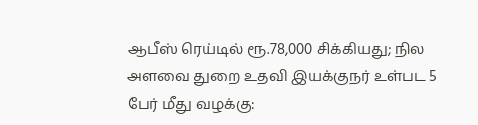ஆபீஸ் ரெய்டில் ரூ.78,000 சிக்கியது; நில அளவை துறை உதவி இயக்குநர் உள்பட 5 பேர் மீது வழக்கு: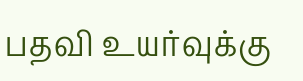பதவி உயர்வுக்கு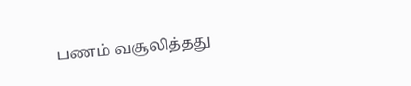பணம் வசூலித்தது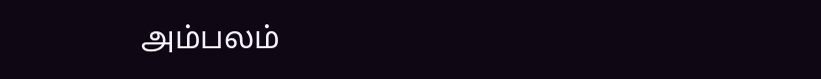அம்பலம்